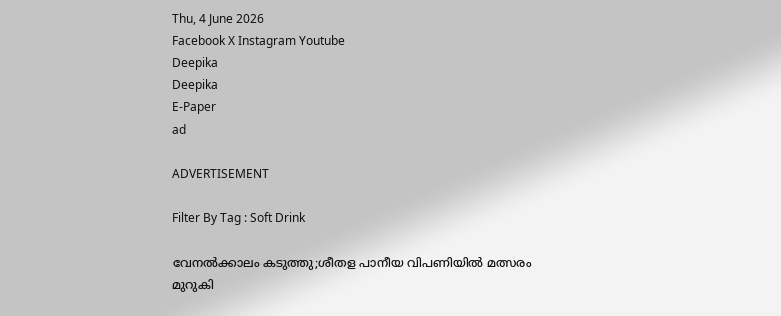Thu, 4 June 2026
Facebook X Instagram Youtube
Deepika
Deepika
E-Paper
ad

ADVERTISEMENT

Filter By Tag : Soft Drink

വേനൽക്കാലം കടുത്തു;ശീതള പാനീയ വിപണിയിൽ മത്സരം മുറുകി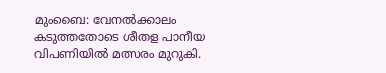മുംബൈ: വേനൽക്കാലം കടുത്തതോടെ ശീതള പാനീയ വിപണിയിൽ മത്സരം മുറുകി.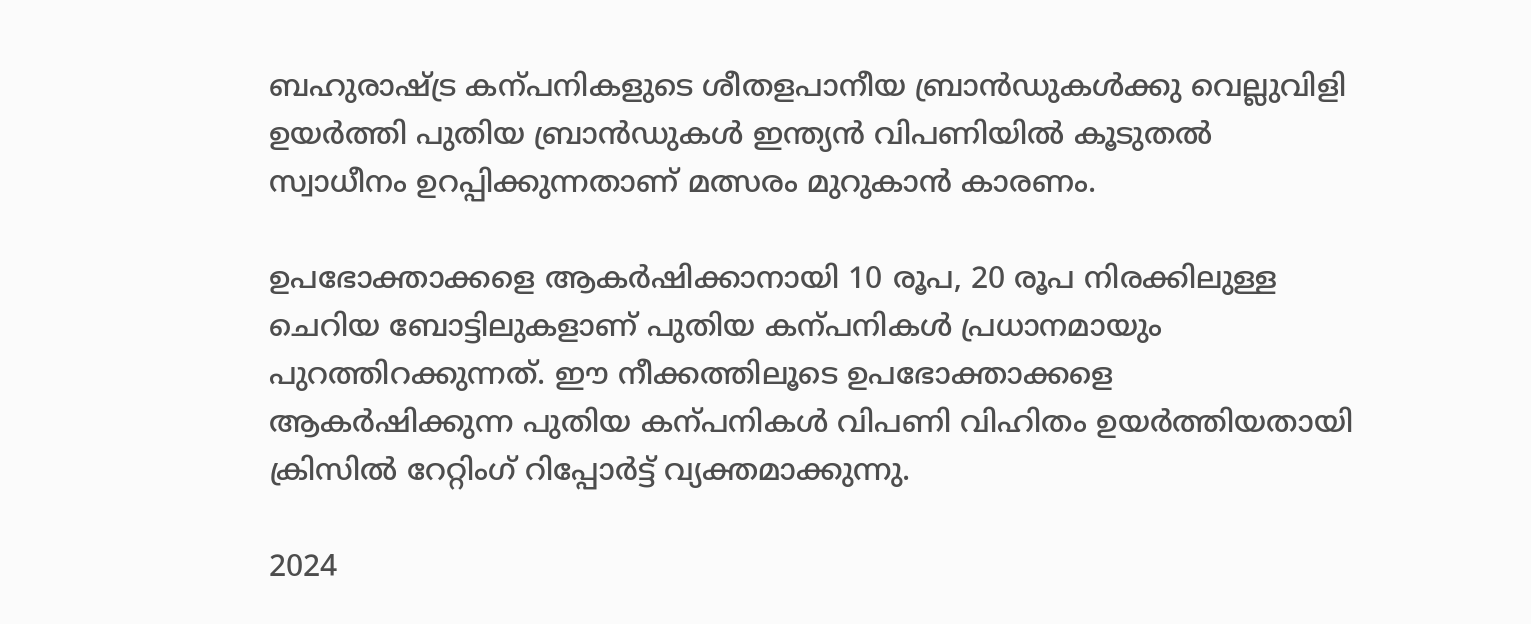ബഹുരാഷ്ട്ര കന്പനികളുടെ ശീതളപാനീയ ബ്രാൻഡുകൾക്കു വെല്ലുവിളി ഉയർത്തി പുതിയ ബ്രാൻഡുകൾ ഇന്ത്യൻ വിപണിയിൽ കൂടുതൽ സ്വാധീനം ഉറപ്പിക്കുന്നതാണ് മത്സരം മുറുകാൻ കാരണം.

ഉപഭോക്താക്കളെ ആകർഷിക്കാനായി 10 രൂപ, 20 രൂപ നിരക്കിലുള്ള ചെറിയ ബോട്ടിലുകളാണ് പുതിയ കന്പനികൾ പ്രധാനമായും പുറത്തിറക്കുന്നത്. ഈ നീക്കത്തിലൂടെ ഉപഭോക്താക്കളെ ആകർഷിക്കുന്ന പുതിയ കന്പനികൾ വിപണി വിഹിതം ഉയർത്തിയതായി ക്രിസിൽ റേറ്റിംഗ് റിപ്പോർട്ട് വ്യക്തമാക്കുന്നു.

2024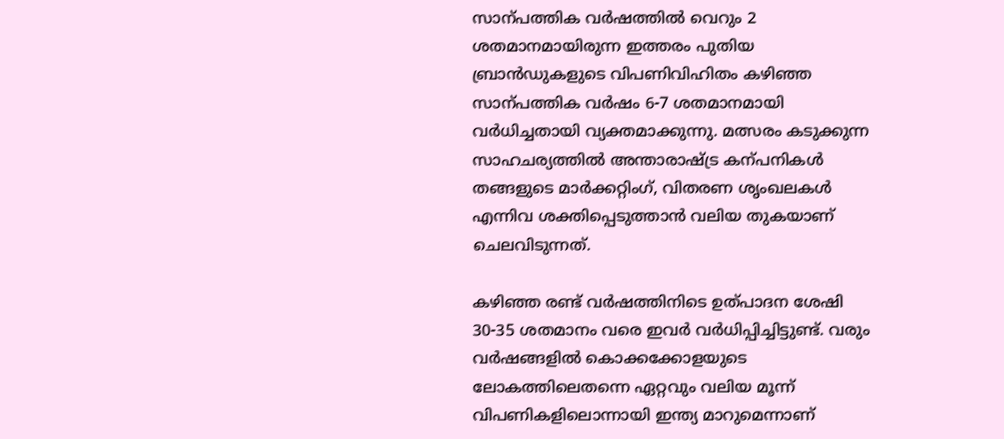സാന്പത്തിക വർഷത്തിൽ വെറും 2 ശതമാനമായിരുന്ന ഇത്തരം പുതിയ ബ്രാൻഡുകളുടെ വിപണിവിഹിതം കഴിഞ്ഞ സാന്പത്തിക വർഷം 6-7 ശതമാനമായി വർധിച്ചതായി വ്യക്തമാക്കുന്നു. മത്സരം കടുക്കുന്ന സാഹചര്യത്തിൽ അന്താരാഷ്ട്ര കന്പനികൾ തങ്ങളുടെ മാർക്കറ്റിംഗ്, വിതരണ ശൃംഖലകൾ എന്നിവ ശക്തിപ്പെടുത്താൻ വലിയ തുകയാണ് ചെലവിടുന്നത്.

കഴിഞ്ഞ രണ്ട് വർഷത്തിനിടെ ഉത്പാദന ശേഷി 30-35 ശതമാനം വരെ ഇവർ വർധിപ്പിച്ചിട്ടുണ്ട്. വരും വർഷങ്ങളിൽ കൊക്കക്കോളയുടെ ലോകത്തിലെതന്നെ ഏറ്റവും വലിയ മൂന്ന് വിപണികളിലൊന്നായി ഇന്ത്യ മാറുമെന്നാണ്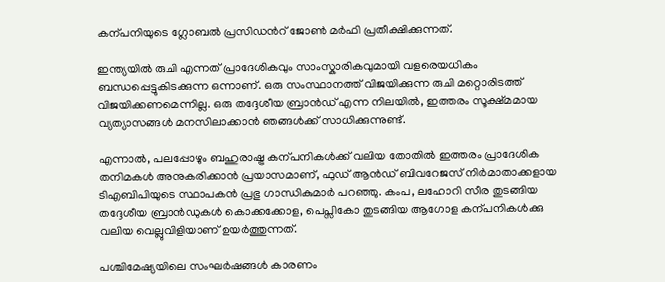കന്പനിയുടെ ഗ്ലോബൽ പ്രസിഡന്‍റ് ജോണ്‍ മർഫി പ്രതീക്ഷിക്കുന്നത്.

ഇന്ത്യയിൽ രുചി എന്നത് പ്രാദേശികവും സാംസ്കാരികവുമായി വളരെയധികം ബന്ധപ്പെട്ടുകിടക്കുന്ന ഒന്നാണ്. ഒരു സംസ്ഥാനത്ത് വിജയിക്കുന്ന രുചി മറ്റൊരിടത്ത് വിജയിക്കണമെന്നില്ല. ഒരു തദ്ദേശീയ ബ്രാൻഡ് എന്ന നിലയിൽ, ഇത്തരം സൂക്ഷ്മമായ വ്യത്യാസങ്ങൾ മനസിലാക്കാൻ ഞങ്ങൾക്ക് സാധിക്കുന്നുണ്ട്.

എന്നാൽ, പലപ്പോഴും ബഹുരാഷ്ട്ര കന്പനികൾക്ക് വലിയ തോതിൽ ഇത്തരം പ്രാദേശിക തനിമകൾ അനുകരിക്കാൻ പ്രയാസമാണ്, ഫുഡ് ആൻഡ് ബിവറേജസ് നിർമാതാക്കളായ ടിഎബിപിയുടെ സ്ഥാപകൻ പ്രഭു ഗാന്ധികുമാർ പറഞ്ഞു. കംപ, ലഹോറി സീര തുടങ്ങിയ തദ്ദേശീയ ബ്രാൻഡുകൾ കൊക്കക്കോള, പെപ്സികോ തുടങ്ങിയ ആഗോള കന്പനികൾക്കു വലിയ വെല്ലുവിളിയാണ് ഉയർത്തുന്നത്.

പശ്ചിമേഷ്യയിലെ സംഘർഷങ്ങൾ കാരണം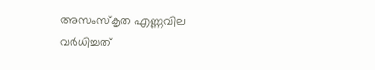അസംസ്കൃത എണ്ണവില വർധിച്ചത്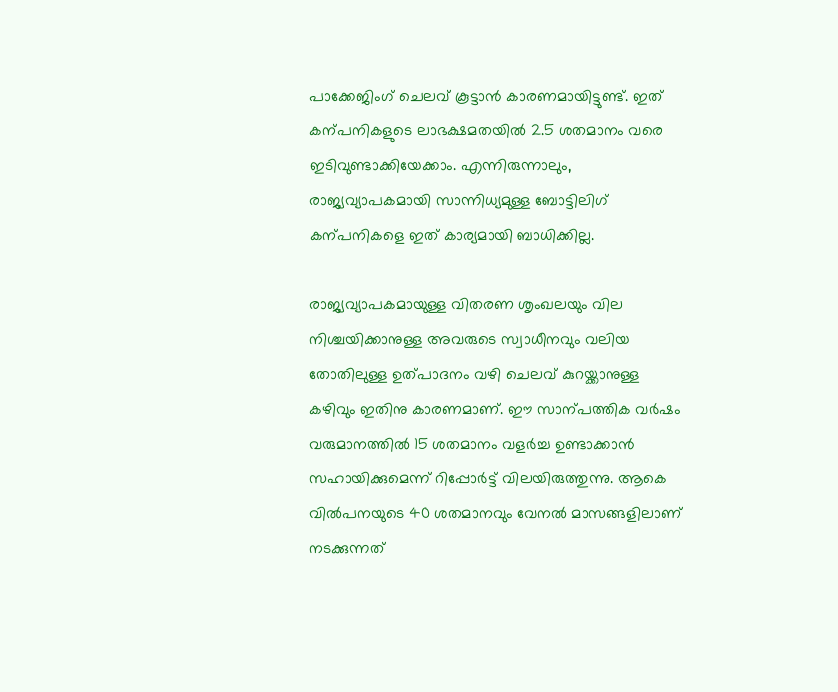പാക്കേജിംഗ് ചെലവ് കൂട്ടാൻ കാരണമായിട്ടുണ്ട്. ഇത് കന്പനികളുടെ ലാഭക്ഷമതയിൽ 2.5 ശതമാനം വരെ ഇടിവുണ്ടാക്കിയേക്കാം. എന്നിരുന്നാലും, രാജ്യവ്യാപകമായി സാന്നിധ്യമുള്ള ബോട്ടിലിഗ് കന്പനികളെ ഇത് കാര്യമായി ബാധിക്കില്ല.

രാജ്യവ്യാപകമായുള്ള വിതരണ ശൃംഖലയും വില നിശ്ചയിക്കാനുള്ള അവരുടെ സ്വാധീനവും വലിയ തോതിലുള്ള ഉത്പാദനം വഴി ചെലവ് കുറയ്ക്കാനുള്ള കഴിവും ഇതിനു കാരണമാണ്. ഈ സാന്പത്തിക വർഷം വരുമാനത്തിൽ 15 ശതമാനം വളർച്ച ഉണ്ടാക്കാൻ സഹായിക്കുമെന്ന് റിപ്പോർട്ട് വിലയിരുത്തുന്നു. ആകെ വിൽപനയുടെ 40 ശതമാനവും വേനൽ മാസങ്ങളിലാണ് നടക്കുന്നത്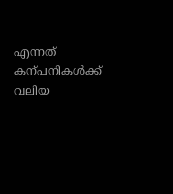എന്നത് കന്പനികൾക്ക് വലിയ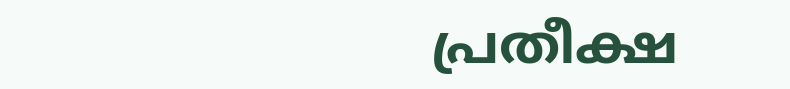പ്രതീക്ഷ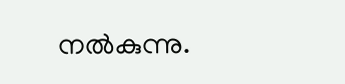നൽകുന്നു.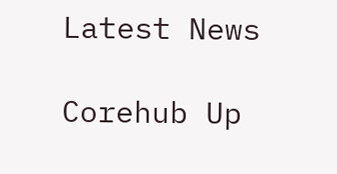Latest News

Corehub Up